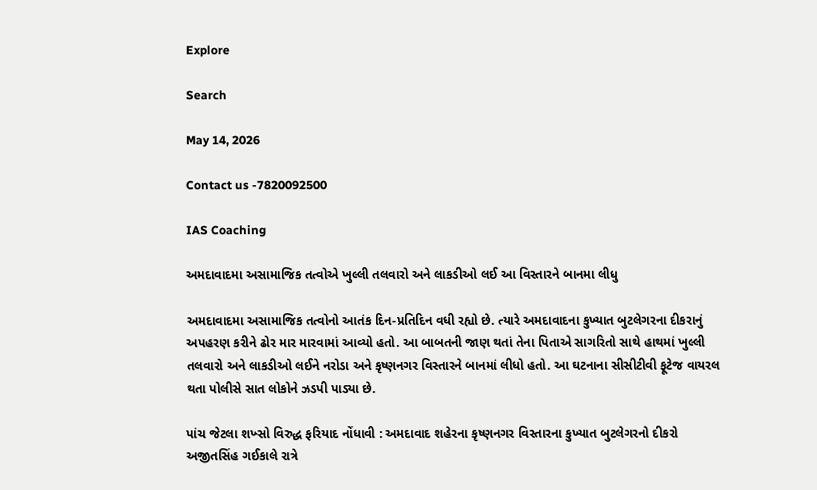Explore

Search

May 14, 2026

Contact us -7820092500

IAS Coaching

અમદાવાદમા અસામાજિક તત્વોએ ખુલ્લી તલવારો અને લાકડીઓ લઈ આ વિસ્તારને બાનમા લીધુ

અમદાવાદમા અસામાજિક તત્વોનો આતંક દિન-પ્રતિદિન વધી રહ્યો છે. ત્યારે અમદાવાદના કુખ્યાત બુટલેગરના દીકરાનું અપહરણ કરીને ઢોર માર મારવામાં આવ્યો હતો. આ બાબતની જાણ થતાં તેના પિતાએ સાગરિતો સાથે હાથમાં ખુલ્લી તલવારો અને લાકડીઓ લઈને નરોડા અને કૃષ્ણનગર વિસ્તારને બાનમાં લીધો હતો. આ ઘટનાના સીસીટીવી ફૂટેજ વાયરલ થતા પોલીસે સાત લોકોને ઝડપી પાડ્યા છે.

પાંચ જેટલા શખ્સો વિરુદ્ધ ફરિયાદ નોંધાવી : અમદાવાદ શહેરના કૃષ્ણનગર વિસ્તારના કુખ્યાત બુટલેગરનો દીકરો અજીતસિંહ ગઈકાલે રાત્રે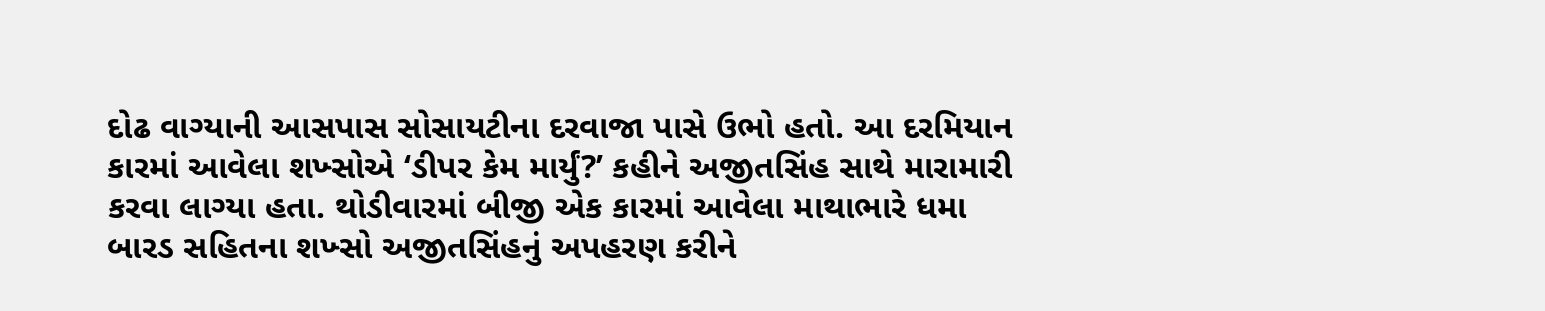દોઢ વાગ્યાની આસપાસ સોસાયટીના દરવાજા પાસે ઉભો હતો. આ દરમિયાન કારમાં આવેલા શખ્સોએ ‘ડીપર કેમ માર્યું?’ કહીને અજીતસિંહ સાથે મારામારી કરવા લાગ્યા હતા. થોડીવારમાં બીજી એક કારમાં આવેલા માથાભારે ધમા બારડ સહિતના શખ્સો અજીતસિંહનું અપહરણ કરીને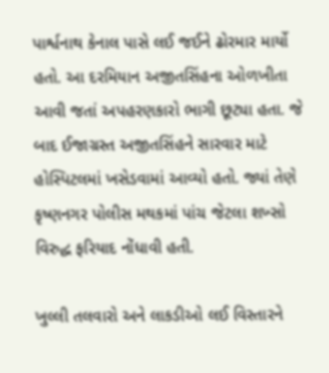પાર્શ્વનાથ કેનાલ પાસે લઈ જઈને ઢોરમાર માર્યો હતો. આ દરમિયાન અજીતસિંહના ઓળખીતા આવી જતાં અપહરણકારો ભાગી છૂટ્યા હતા. જે બાદ ઈજાગ્રસ્ત અજીતસિંહને સારવાર માટે હોસ્પિટલમાં ખસેડવામાં આવ્યો હતો. જ્યાં તેણે કૃષ્ણનગર પોલીસ મથકમાં પાંચ જેટલા શખ્સો વિરુદ્ધ ફરિયાદ નોંધાવી હતી.

ખુલ્લી તલવારો અને લાકડીઓ લઈ વિસ્તારને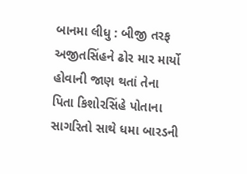બાનમા લીધુ : બીજી તરફ અજીતસિંહને ઢોર માર માર્યો હોવાની જાણ થતાં તેના પિતા કિશોરસિંહે પોતાના સાગરિતો સાથે ધમા બારડની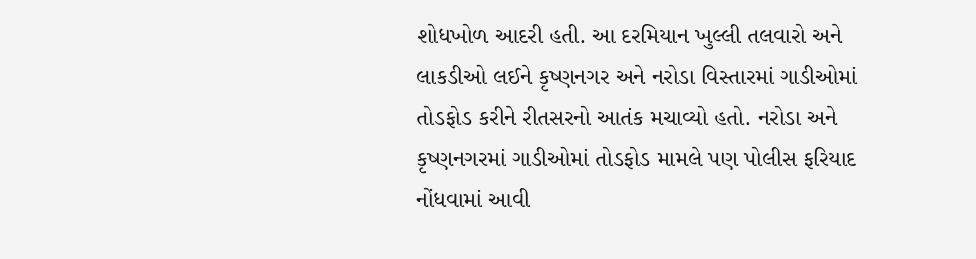શોધખોળ આદરી હતી. આ દરમિયાન ખુલ્લી તલવારો અને લાકડીઓ લઈને કૃષ્ણનગર અને નરોડા વિસ્તારમાં ગાડીઓમાં તોડફોડ કરીને રીતસરનો આતંક મચાવ્યો હતો. નરોડા અને કૃષ્ણનગરમાં ગાડીઓમાં તોડફોડ મામલે પણ પોલીસ ફરિયાદ નોંધવામાં આવી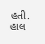હતી. હાલ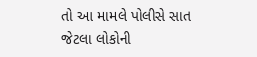તો આ મામલે પોલીસે સાત જેટલા લોકોની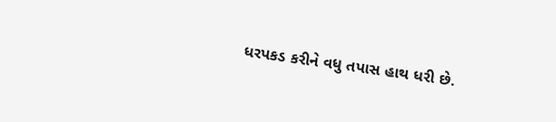ધરપકડ કરીને વધુ તપાસ હાથ ધરી છે.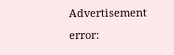Advertisement
error: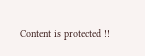Content is protected !!